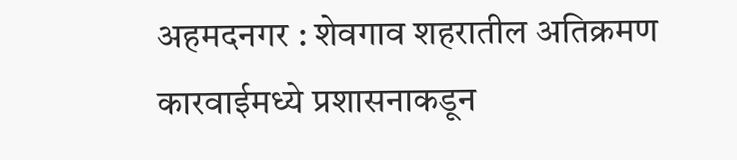अहमदनगर : शेवगाव शहरातील अतिक्रमण कारवाईमध्ये प्रशासनाकडून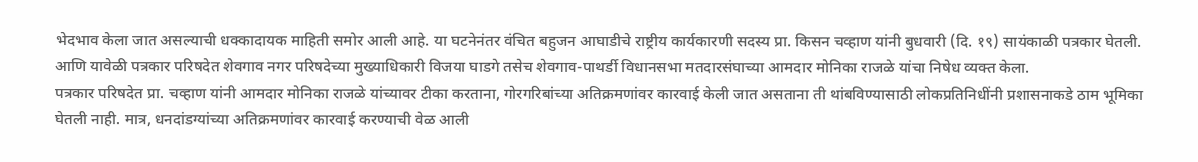भेदभाव केला जात असल्याची धक्कादायक माहिती समोर आली आहे. या घटनेनंतर वंचित बहुजन आघाडीचे राष्ट्रीय कार्यकारणी सदस्य प्रा. किसन चव्हाण यांनी बुधवारी (दि. १९) सायंकाळी पत्रकार घेतली. आणि यावेळी पत्रकार परिषदेत शेवगाव नगर परिषदेच्या मुख्याधिकारी विजया घाडगे तसेच शेवगाव-पाथर्डी विधानसभा मतदारसंघाच्या आमदार मोनिका राजळे यांचा निषेध व्यक्त केला.
पत्रकार परिषदेत प्रा. चव्हाण यांनी आमदार मोनिका राजळे यांच्यावर टीका करताना, गोरगरिबांच्या अतिक्रमणांवर कारवाई केली जात असताना ती थांबविण्यासाठी लोकप्रतिनिधींनी प्रशासनाकडे ठाम भूमिका घेतली नाही. मात्र, धनदांडग्यांच्या अतिक्रमणांवर कारवाई करण्याची वेळ आली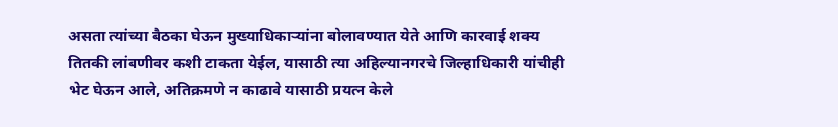असता त्यांच्या बैठका घेऊन मुख्याधिकाऱ्यांना बोलावण्यात येते आणि कारवाई शक्य तितकी लांबणीवर कशी टाकता येईल, यासाठी त्या अहिल्यानगरचे जिल्हाधिकारी यांचीही भेट घेऊन आले, अतिक्रमणे न काढावे यासाठी प्रयत्न केले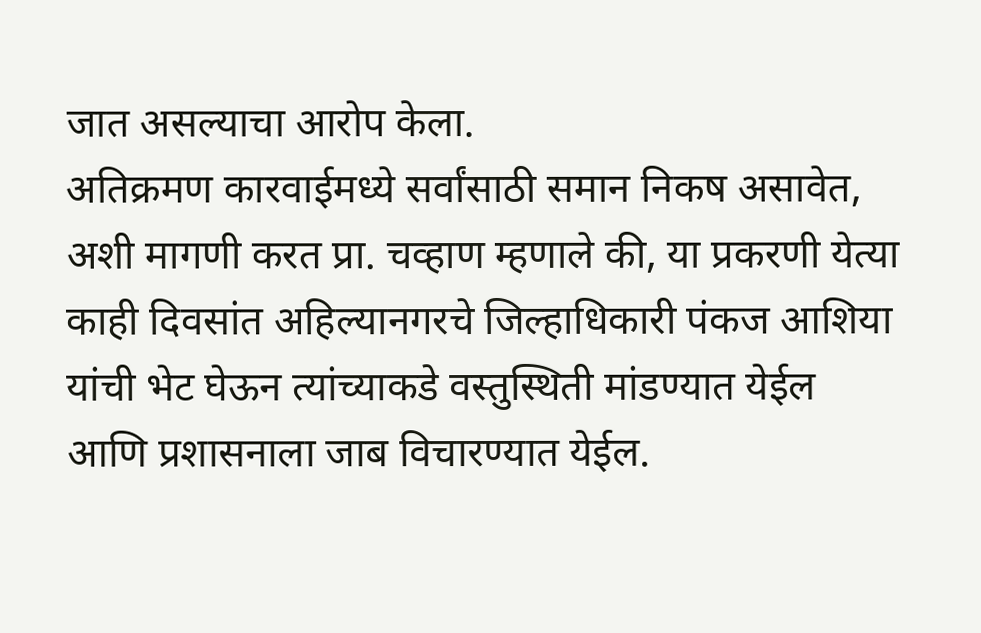जात असल्याचा आरोप केला.
अतिक्रमण कारवाईमध्ये सर्वांसाठी समान निकष असावेत, अशी मागणी करत प्रा. चव्हाण म्हणाले की, या प्रकरणी येत्या काही दिवसांत अहिल्यानगरचे जिल्हाधिकारी पंकज आशिया यांची भेट घेऊन त्यांच्याकडे वस्तुस्थिती मांडण्यात येईल आणि प्रशासनाला जाब विचारण्यात येईल.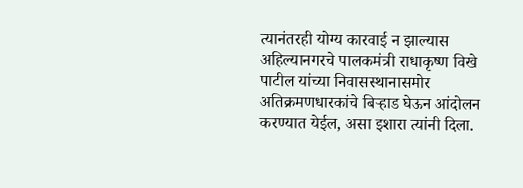त्यानंतरही योग्य कारवाई न झाल्यास अहिल्यानगरचे पालकमंत्री राधाकृष्ण विखे पाटील यांच्या निवासस्थानासमोर अतिक्रमणधारकांचे बिऱ्हाड घेऊन आंदोलन करण्यात येईल, असा इशारा त्यांनी दिला.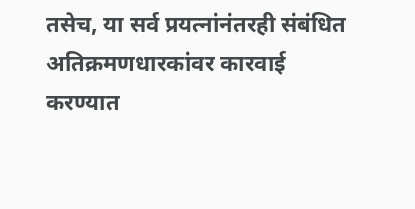तसेच, या सर्व प्रयत्नांनंतरही संबंधित अतिक्रमणधारकांवर कारवाई करण्यात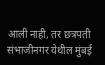आली नाही, तर छत्रपती संभाजीनगर येथील मुंबई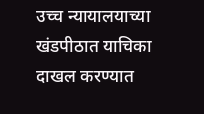उच्च न्यायालयाच्या खंडपीठात याचिका दाखल करण्यात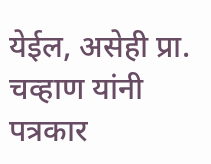येईल, असेही प्रा. चव्हाण यांनी पत्रकार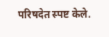परिषदेत स्पष्ट केले.